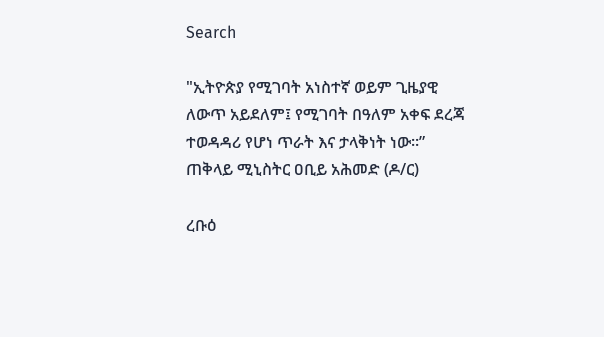Search

"ኢትዮጵያ የሚገባት አነስተኛ ወይም ጊዜያዊ ለውጥ አይደለም፤ የሚገባት በዓለም አቀፍ ደረጃ ተወዳዳሪ የሆነ ጥራት እና ታላቅነት ነው።” ጠቅላይ ሚኒስትር ዐቢይ አሕመድ (ዶ/ር)

ረቡዕ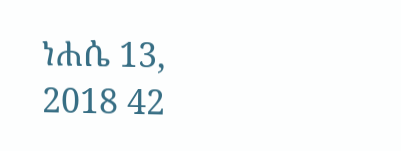ነሐሴ 13, 2018 42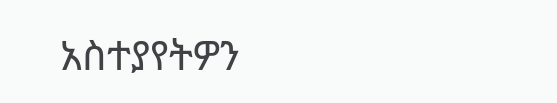አስተያየትዎን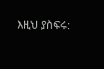እዚህ ያስፍሩ: